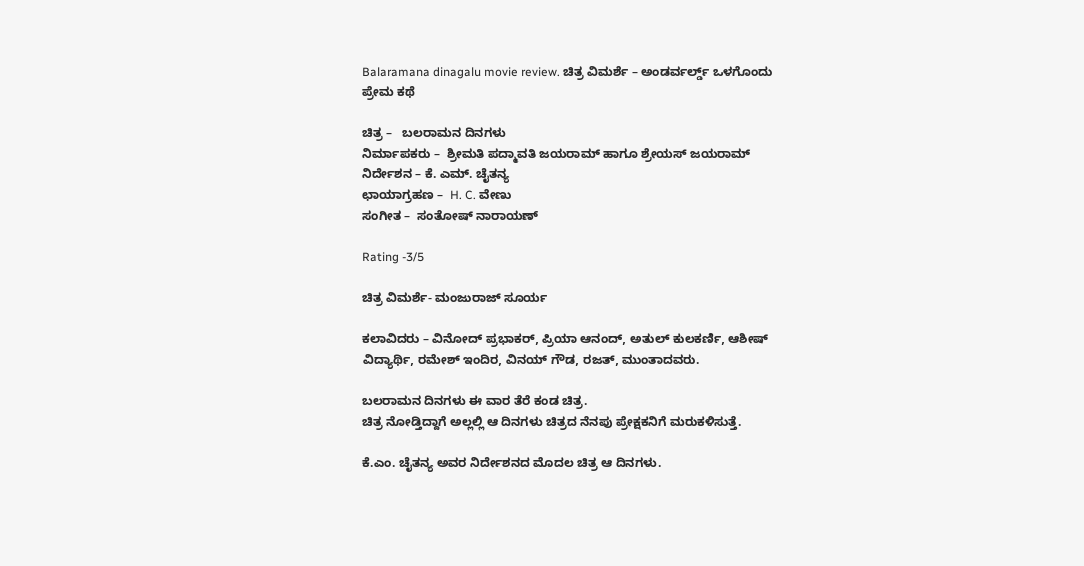Balaramana dinagalu movie review. ಚಿತ್ರ ವಿಮರ್ಶೆ – ಅಂಡರ್ವರ್ಲ್ಡ್ ಒಳಗೊಂದು ಪ್ರೇಮ ಕಥೆ

ಚಿತ್ರ –   ಬಲರಾಮನ ದಿನಗಳು
ನಿರ್ಮಾಪಕರು –  ಶ್ರೀಮತಿ ಪದ್ಮಾವತಿ ಜಯರಾಮ್ ಹಾಗೂ ಶ್ರೇಯಸ್ ಜಯರಾಮ್
ನಿರ್ದೇಶನ – ಕೆ. ಎಮ್. ಚೈತನ್ಯ
ಛಾಯಾಗ್ರಹಣ –  H. C. ವೇಣು
ಸಂಗೀತ –  ಸಂತೋಷ್ ನಾರಾಯಣ್

Rating -3/5

ಚಿತ್ರ ವಿಮರ್ಶೆ- ಮಂಜುರಾಜ್ ಸೂರ್ಯ

ಕಲಾವಿದರು – ವಿನೋದ್ ಪ್ರಭಾಕರ್, ಪ್ರಿಯಾ ಆನಂದ್, ಅತುಲ್ ಕುಲಕರ್ಣಿ, ಆಶೀಷ್ ವಿದ್ಯಾರ್ಥಿ, ರಮೇಶ್ ಇಂದಿರ, ವಿನಯ್ ಗೌಡ, ರಜತ್, ಮುಂತಾದವರು.

ಬಲರಾಮನ ದಿನಗಳು ಈ ವಾರ ತೆರೆ ಕಂಡ ಚಿತ್ರ.
ಚಿತ್ರ ನೋಡ್ತಿದ್ದಾಗೆ ಅಲ್ಲಲ್ಲಿ ಆ ದಿನಗಳು ಚಿತ್ರದ ನೆನಪು ಪ್ರೇಕ್ಷಕನಿಗೆ ಮರುಕಳಿಸುತ್ತೆ.

ಕೆ.ಎಂ. ಚೈತನ್ಯ ಅವರ ನಿರ್ದೇಶನದ ಮೊದಲ ಚಿತ್ರ ಆ ದಿನಗಳು.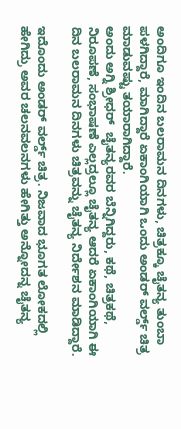ಅಂದಿಗೂ ಇಂದಿನ ಬಲರಾಮನ ದಿನಗಳು, ಚಿತ್ರಕ್ಕೂ ಚೈತನ್ಯ ತುಂಬಾ ಪಳಗಿದ್ದಾರೆ, ಮಾಗಿದ್ದಾರೆ ಏಕಾಂಗಿಯಾಗಿ ಒಂದು ಅಂಡರ್ ವರ್ಲ್ಡ್ ಚಿತ್ರ ಮಾಡುವಷ್ಟು ತಯಾರಾಗಿದ್ದಾರೆ.
ಅಂದು ಅಗ್ನಿ ಶ್ರೀಧರ್  ಚೈತನ್ಯರವರ ಬೆನ್ನಿಗಿದ್ದರು, ಕಥೆ, ಚಿತ್ರಕಥೆ, ನಿರೂಪಣೆ, ಸಂಭಾಷಣೆ ಎಲ್ಲದ್ರಲ್ಲೂ ಚೈತನ್ಯ ಆದರೆ ಏಕಾಂಗಿಯಾಗಿ ಈ ದಿನ ಬಲರಾಮನ ದಿನಗಳು ಚಿತ್ರವನ್ನು ಚೈತನ್ಯ ನಿರ್ದೇಶನ ಮಾಡಿದ್ದಾರೆ.

ಇದೊಂದು ಅಂಡರ್ ವರ್ಲ್ಡ್ ಚಿತ್ರ. ನಿಜವಾದ ಭೂಗತ ಲೋಕದಲ್ಲಿ ಹೇಗಿದ್ರು ಅವರ ಚಲನವಲನಗಳು ಹೇಗಿತ್ತು ಅನ್ನೋದನ್ನ ಚೈತನ್ಯ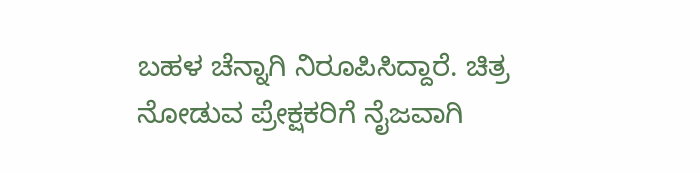ಬಹಳ ಚೆನ್ನಾಗಿ ನಿರೂಪಿಸಿದ್ದಾರೆ. ಚಿತ್ರ ನೋಡುವ ಪ್ರೇಕ್ಷಕರಿಗೆ ನೈಜವಾಗಿ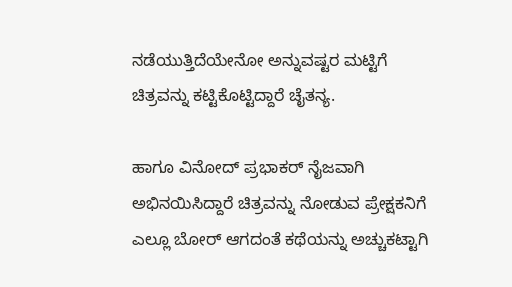ನಡೆಯುತ್ತಿದೆಯೇನೋ ಅನ್ನುವಷ್ಟರ ಮಟ್ಟಿಗೆ ಚಿತ್ರವನ್ನು ಕಟ್ಟಿಕೊಟ್ಟಿದ್ದಾರೆ ಚೈತನ್ಯ.

ಹಾಗೂ ವಿನೋದ್ ಪ್ರಭಾಕರ್ ನೈಜವಾಗಿ ಅಭಿನಯಿಸಿದ್ದಾರೆ ಚಿತ್ರವನ್ನು ನೋಡುವ ಪ್ರೇಕ್ಷಕನಿಗೆ ಎಲ್ಲೂ ಬೋರ್ ಆಗದಂತೆ ಕಥೆಯನ್ನು ಅಚ್ಚುಕಟ್ಟಾಗಿ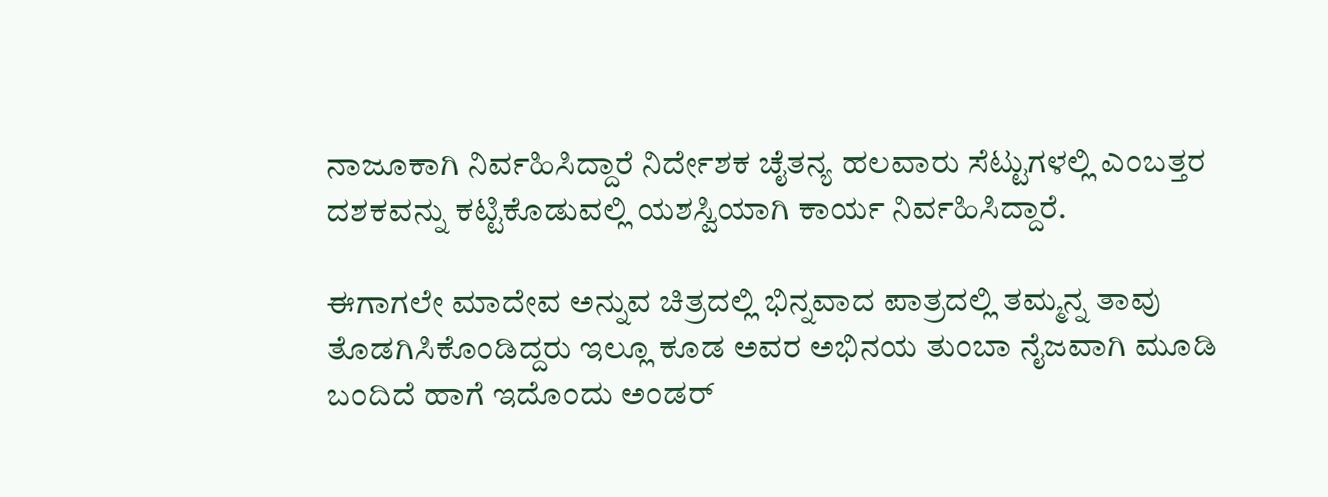ನಾಜೂಕಾಗಿ ನಿರ್ವಹಿಸಿದ್ದಾರೆ ನಿರ್ದೇಶಕ ಚೈತನ್ಯ ಹಲವಾರು ಸೆಟ್ಟುಗಳಲ್ಲಿ ಎಂಬತ್ತರ ದಶಕವನ್ನು ಕಟ್ಟಿಕೊಡುವಲ್ಲಿ ಯಶಸ್ವಿಯಾಗಿ ಕಾರ್ಯ ನಿರ್ವಹಿಸಿದ್ದಾರೆ.

ಈಗಾಗಲೇ ಮಾದೇವ ಅನ್ನುವ ಚಿತ್ರದಲ್ಲಿ ಭಿನ್ನವಾದ ಪಾತ್ರದಲ್ಲಿ ತಮ್ಮನ್ನ ತಾವು ತೊಡಗಿಸಿಕೊಂಡಿದ್ದರು ಇಲ್ಲೂ ಕೂಡ ಅವರ ಅಭಿನಯ ತುಂಬಾ ನೈಜವಾಗಿ ಮೂಡಿ ಬಂದಿದೆ ಹಾಗೆ ಇದೊಂದು ಅಂಡರ್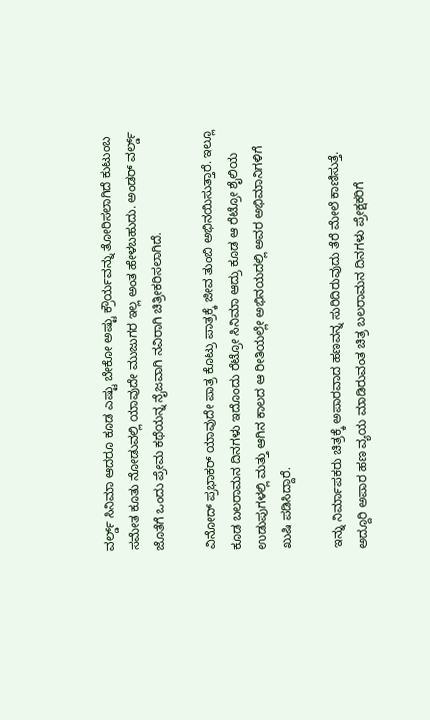ವರ್ಲ್ಡ್ ಸಿನಿಮಾ ಆದರೂ ಕೂಡ ಎಷ್ಟು ಬೇಕೋ ಅಷ್ಟು ಕ್ರೌರ್ಯವನ್ನು ತೋರಿಸಲಾಗಿದೆ ಕುಟುಂಬ ಸಮೇತ ಕೂತು ನೋಡುವಲ್ಲಿ ಯಾವುದೇ ಮುಜುಗರ ಇಲ್ಲ ಅಂತ ಹೇಳಬಹುದು. ಅಂಡರ್ ವರ್ಲ್ಡ್ ಜೊತೆಗೆ ಒಂದು ಪ್ರೇಮ ಕಥೆಯನ್ನ ನೈಜವಾಗಿ ನವಿರಾಗಿ ಚಿತ್ರೀಕರಿಸಲಾಗಿದೆ.

ವಿನೋದ್ ಪ್ರಭಾಕರ್ ಯಾವುದೇ ಪಾತ್ರ ಕೊಟ್ರು ಪಾತ್ರಕ್ಕೆ ಜೀವ ತುಂಬಿ ಅಭಿನಯಿಸುತ್ತಾರೆ. ಇಲ್ಲೂ ಕೂಡ ಬಲರಾಮನ ದಿನಗಳು ಇದೊಂದು ರೆಟ್ರೋ ಸಿನಿಮಾ ಆದ್ರು ಕೂಡ ಆ ರೆಟ್ರೋ ಶೈಲಿಯ ಉಡುಪುಗಳಲ್ಲಿ ಮತ್ತು ಆಗಿನ ಕಾಲದ ಆ ರೀತಿಯಲ್ಲೇ ಅಭಿನಯದಲ್ಲಿ ಅವರ ಅಭಿಮಾನಿಗಳಿಗೆ ಖುಷಿ ಪಡಿಸಿದ್ದಾರೆ.

ಇನ್ನು ನಿರ್ಮಾಪಕರು ಚಿತ್ರಕ್ಕೆ ಅಪಾರವಾದ ಹಣವನ್ನ ಸುರಿದಿರುವುದು ತೆರೆ ಮೇಲೆ ಕಾಣಿಸುತ್ತೆ. ಅದ್ದೂರಿ ಅಪಾರ ಹಣ ವ್ಯಯ ಮಾಡಿರುವಂತ ಚಿತ್ರ ಬಲರಾಮನ ದಿನಗಳು ಪ್ರೇಕ್ಷಕರಿಗೆ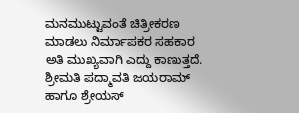ಮನಮುಟ್ಟುವಂತೆ ಚಿತ್ರೀಕರಣ ಮಾಡಲು ನಿರ್ಮಾಪಕರ ಸಹಕಾರ ಅತಿ ಮುಖ್ಯವಾಗಿ ಎದ್ದು ಕಾಣುತ್ತದೆ.
ಶ್ರೀಮತಿ ಪದ್ಮಾವತಿ ಜಯರಾಮ್ ಹಾಗೂ ಶ್ರೇಯಸ್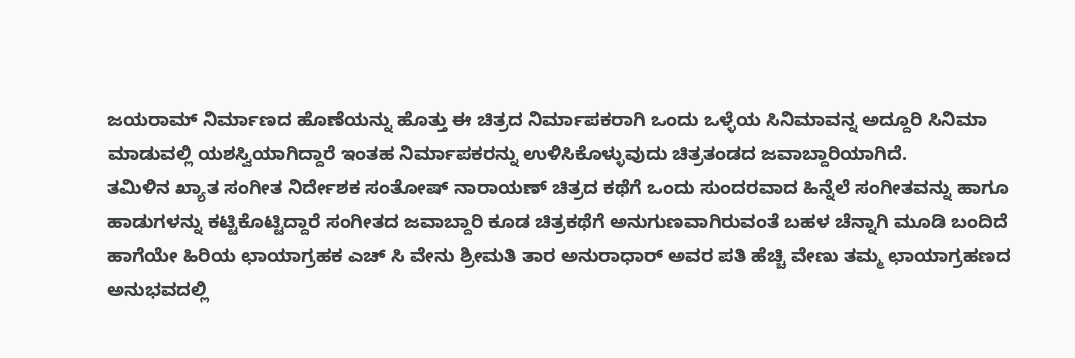ಜಯರಾಮ್ ನಿರ್ಮಾಣದ ಹೊಣೆಯನ್ನು ಹೊತ್ತು ಈ ಚಿತ್ರದ ನಿರ್ಮಾಪಕರಾಗಿ ಒಂದು ಒಳ್ಳೆಯ ಸಿನಿಮಾವನ್ನ ಅದ್ದೂರಿ ಸಿನಿಮಾ ಮಾಡುವಲ್ಲಿ ಯಶಸ್ವಿಯಾಗಿದ್ದಾರೆ ಇಂತಹ ನಿರ್ಮಾಪಕರನ್ನು ಉಳಿಸಿಕೊಳ್ಳುವುದು ಚಿತ್ರತಂಡದ ಜವಾಬ್ದಾರಿಯಾಗಿದೆ.
ತಮಿಳಿನ ಖ್ಯಾತ ಸಂಗೀತ ನಿರ್ದೇಶಕ ಸಂತೋಷ್ ನಾರಾಯಣ್ ಚಿತ್ರದ ಕಥೆಗೆ ಒಂದು ಸುಂದರವಾದ ಹಿನ್ನೆಲೆ ಸಂಗೀತವನ್ನು ಹಾಗೂ ಹಾಡುಗಳನ್ನು ಕಟ್ಟಿಕೊಟ್ಟಿದ್ದಾರೆ ಸಂಗೀತದ ಜವಾಬ್ದಾರಿ ಕೂಡ ಚಿತ್ರಕಥೆಗೆ ಅನುಗುಣವಾಗಿರುವಂತೆ ಬಹಳ ಚೆನ್ನಾಗಿ ಮೂಡಿ ಬಂದಿದೆ ಹಾಗೆಯೇ ಹಿರಿಯ ಛಾಯಾಗ್ರಹಕ ಎಚ್ ಸಿ ವೇನು ಶ್ರೀಮತಿ ತಾರ ಅನುರಾಧಾರ್ ಅವರ ಪತಿ ಹೆಚ್ಚಿ ವೇಣು ತಮ್ಮ ಛಾಯಾಗ್ರಹಣದ ಅನುಭವದಲ್ಲಿ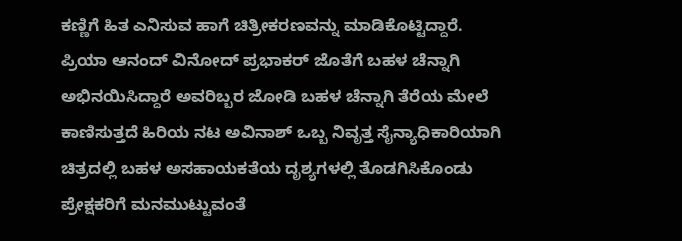ಕಣ್ಣಿಗೆ ಹಿತ ಎನಿಸುವ ಹಾಗೆ ಚಿತ್ರೀಕರಣವನ್ನು ಮಾಡಿಕೊಟ್ಟಿದ್ದಾರೆ.
ಪ್ರಿಯಾ ಆನಂದ್ ವಿನೋದ್ ಪ್ರಭಾಕರ್ ಜೊತೆಗೆ ಬಹಳ ಚೆನ್ನಾಗಿ ಅಭಿನಯಿಸಿದ್ದಾರೆ ಅವರಿಬ್ಬರ ಜೋಡಿ ಬಹಳ ಚೆನ್ನಾಗಿ ತೆರೆಯ ಮೇಲೆ ಕಾಣಿಸುತ್ತದೆ ಹಿರಿಯ ನಟ ಅವಿನಾಶ್ ಒಬ್ಬ ನಿವೃತ್ತ ಸೈನ್ಯಾಧಿಕಾರಿಯಾಗಿ ಚಿತ್ರದಲ್ಲಿ ಬಹಳ ಅಸಹಾಯಕತೆಯ ದೃಶ್ಯಗಳಲ್ಲಿ ತೊಡಗಿಸಿಕೊಂಡು ಪ್ರೇಕ್ಷಕರಿಗೆ ಮನಮುಟ್ಟುವಂತೆ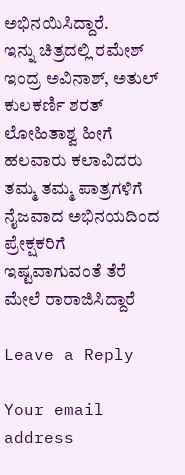ಅಭಿನಯಿಸಿದ್ದಾರೆ.
ಇನ್ನು ಚಿತ್ರದಲ್ಲಿ ರಮೇಶ್ ಇಂದ್ರ ಅವಿನಾಶ್, ಅತುಲ್ ಕುಲಕರ್ಣಿ ಶರತ್ ಲೋಹಿತಾಶ್ವ ಹೀಗೆ ಹಲವಾರು ಕಲಾವಿದರು ತಮ್ಮ ತಮ್ಮ ಪಾತ್ರಗಳಿಗೆ ನೈಜವಾದ ಅಭಿನಯದಿಂದ ಪ್ರೇಕ್ಷಕರಿಗೆ ಇಷ್ಟವಾಗುವಂತೆ ತೆರೆ ಮೇಲೆ ರಾರಾಜಿಸಿದ್ದಾರೆ

Leave a Reply

Your email address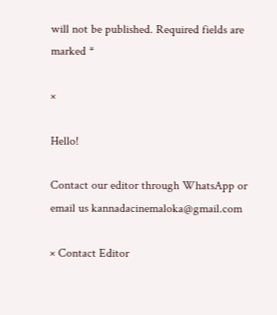will not be published. Required fields are marked *

×

Hello!

Contact our editor through WhatsApp or email us kannadacinemaloka@gmail.com

× Contact Editor